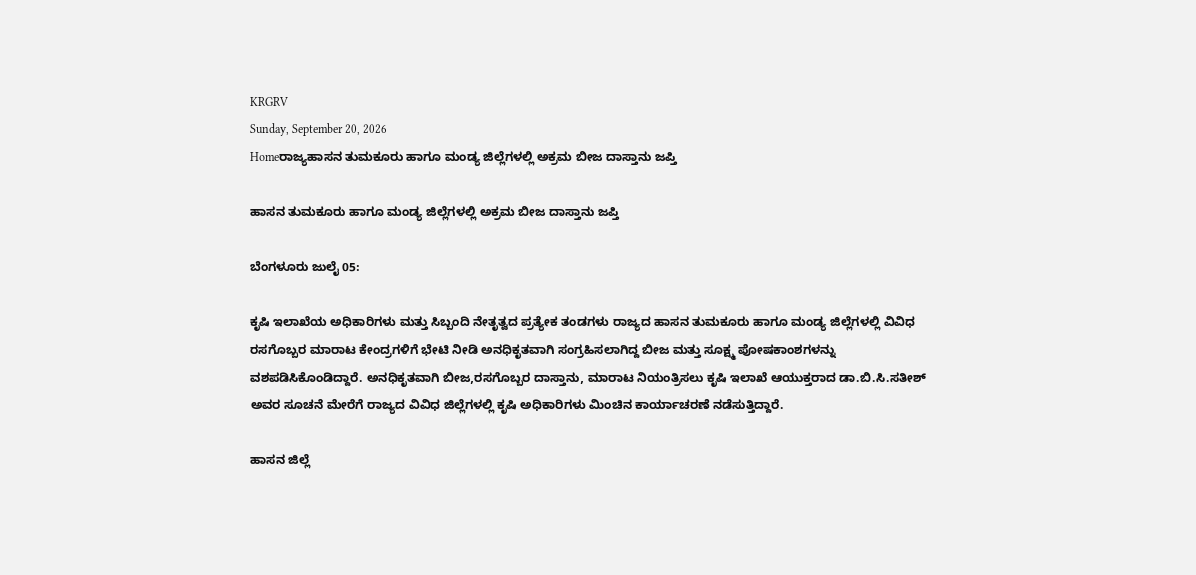KRGRV
Sunday, September 20, 2026
Homeರಾಜ್ಯಹಾಸನ ತುಮಕೂರು ಹಾಗೂ ಮಂಡ್ಯ ಜಿಲ್ಲೆಗಳಲ್ಲಿ ಅಕ್ರಮ ಬೀಜ ದಾಸ್ತಾನು ಜಪ್ತಿ

ಹಾಸನ ತುಮಕೂರು ಹಾಗೂ ಮಂಡ್ಯ ಜಿಲ್ಲೆಗಳಲ್ಲಿ ಅಕ್ರಮ ಬೀಜ ದಾಸ್ತಾನು ಜಪ್ತಿ

ಬೆಂಗಳೂರು ಜುಲೈ 05:

ಕೃಷಿ ಇಲಾಖೆಯ ಅಧಿಕಾರಿಗಳು ಮತ್ತು ಸಿಬ್ಬಂದಿ ನೇತೃತ್ವದ ಪ್ರತ್ಯೇಕ ತಂಡಗಳು ರಾಜ್ಯದ ಹಾಸನ ತುಮಕೂರು ಹಾಗೂ ಮಂಡ್ಯ ಜಿಲ್ಲೆಗಳಲ್ಲಿ ವಿವಿಧ ರಸಗೊಬ್ಬರ ಮಾರಾಟ ಕೇಂದ್ರಗಳಿಗೆ ಭೇಟಿ ನೀಡಿ ಅನಧಿಕೃತವಾಗಿ ಸಂಗ್ರಹಿಸಲಾಗಿದ್ದ ಬೀಜ ಮತ್ತು ಸೂಕ್ಷ್ಮ ಪೋಷಕಾಂಶಗಳನ್ನು ವಶಪಡಿಸಿಕೊಂಡಿದ್ದಾರೆ. ಅನಧಿಕೃತವಾಗಿ ಬೀಜ,ರಸಗೊಬ್ಬರ ದಾಸ್ತಾನು, ಮಾರಾಟ ನಿಯಂತ್ರಿಸಲು ಕೃಷಿ ಇಲಾಖೆ ಆಯುಕ್ತರಾದ ಡಾ.ಬಿ.ಸಿ.ಸತೀಶ್ ಅವರ ಸೂಚನೆ ಮೇರೆಗೆ ರಾಜ್ಯದ ವಿವಿಧ ಜಿಲ್ಲೆಗಳಲ್ಲಿ ಕೃಷಿ ಅಧಿಕಾರಿಗಳು ಮಿಂಚಿನ ಕಾರ್ಯಾಚರಣೆ ನಡೆಸುತ್ತಿದ್ದಾರೆ.

ಹಾಸನ ಜಿಲ್ಲೆ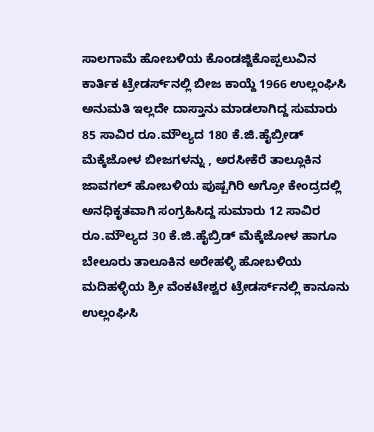ಸಾಲಗಾಮೆ ಹೋಬಳಿಯ ಕೊಂಡಜ್ಜಿಕೊಪ್ಪಲುವಿನ ಕಾರ್ತಿಕ ಟ್ರೇಡರ್ಸ್‌ನಲ್ಲಿ ಬೀಜ ಕಾಯ್ದೆ 1966 ಉಲ್ಲಂಘಿಸಿ ಅನುಮತಿ ಇಲ್ಲದೇ ದಾಸ್ತಾನು ಮಾಡಲಾಗಿದ್ದ ಸುಮಾರು 85 ಸಾವಿರ ರೂ.ಮೌಲ್ಯದ 180 ಕೆ.ಜಿ.ಹೈಬ್ರೀಡ್ ಮೆಕ್ಕೆಜೋಳ ಬೀಜಗಳನ್ನು , ಅರಸೀಕೆರೆ ತಾಲ್ಲೂಕಿನ ಜಾವಗಲ್ ಹೋಬಳಿಯ ಪುಷ್ಪಗಿರಿ ಅಗ್ರೋ ಕೇಂದ್ರದಲ್ಲಿ ಅನಧಿಕೃತವಾಗಿ ಸಂಗ್ರಹಿಸಿದ್ದ ಸುಮಾರು 12 ಸಾವಿರ ರೂ.ಮೌಲ್ಯದ 30 ಕೆ.ಜಿ.ಹೈಬ್ರಿಡ್ ಮೆಕ್ಕೆಜೋಳ ಹಾಗೂ ಬೇಲೂರು ತಾಲೂಕಿನ ಅರೇಹಳ್ಳಿ ಹೋಬಳಿಯ ಮದಿಹಳ್ಳಿಯ ಶ್ರೀ ವೆಂಕಟೇಶ್ವರ ಟ್ರೇಡರ್ಸ್‌ನಲ್ಲಿ ಕಾನೂನು ಉಲ್ಲಂಘಿಸಿ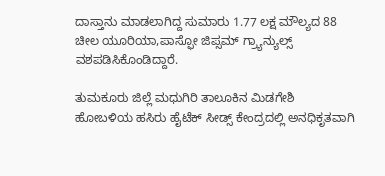ದಾಸ್ತಾನು ಮಾಡಲಾಗಿದ್ದ ಸುಮಾರು 1.77 ಲಕ್ಷ ಮೌಲ್ಯದ 88 ಚೀಲ ಯೂರಿಯಾ,ಪಾಸ್ಫೋ ಜಿಪ್ಸಮ್ ಗ್ರ್ಯಾನ್ಯುಲ್ಸ್ ವಶಪಡಿಸಿಕೊಂಡಿದ್ದಾರೆ.

ತುಮಕೂರು ಜಿಲ್ಲೆ ಮಧುಗಿರಿ ತಾಲೂಕಿನ ಮಿಡಗೇಶಿ ಹೋಬಳಿಯ ಹಸಿರು ಹೈಟೆಕ್ ಸೀಡ್ಸ್ ಕೇಂದ್ರದಲ್ಲಿ ಅನಧಿಕೃತವಾಗಿ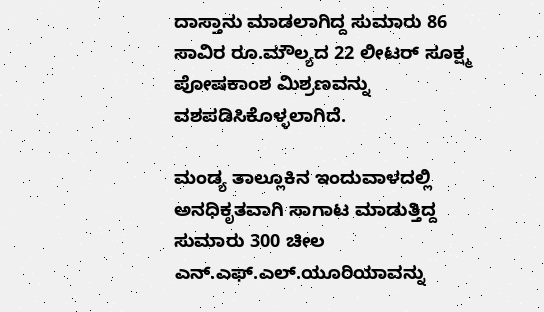ದಾಸ್ತಾನು ಮಾಡಲಾಗಿದ್ದ ಸುಮಾರು 86 ಸಾವಿರ ರೂ.ಮೌಲ್ಯದ 22 ಲೀಟರ್ ಸೂಕ್ಷ್ಮ ಪೋಷಕಾಂಶ ಮಿಶ್ರಣವನ್ನು ವಶಪಡಿಸಿಕೊಳ್ಳಲಾಗಿದೆ.

ಮಂಡ್ಯ ತಾಲ್ಲೂಕಿನ ಇಂದುವಾಳದಲ್ಲಿ ಅನಧಿಕೃತವಾಗಿ ಸಾಗಾಟ ಮಾಡುತ್ತಿದ್ದ ಸುಮಾರು 300 ಚೀಲ ಎನ್.ಎಫ್.ಎಲ್.ಯೂರಿಯಾವನ್ನು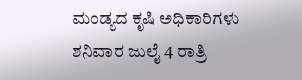ಮಂಡ್ಯದ ಕೃಷಿ ಅಧಿಕಾರಿಗಳು ಶನಿವಾರ ಜುಲೈ 4 ರಾತ್ರಿ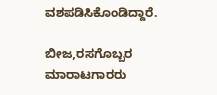ವಶಪಡಿಸಿಕೊಂಡಿದ್ದಾರೆ.

ಬೀಜ,ರಸಗೊಬ್ಬರ ಮಾರಾಟಗಾರರು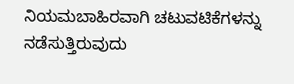ನಿಯಮಬಾಹಿರವಾಗಿ ಚಟುವಟಿಕೆಗಳನ್ನು ನಡೆಸುತ್ತಿರುವುದು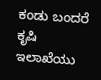ಕಂಡು ಬಂದರೆ ಕೃಷಿ ಇಲಾಖೆಯು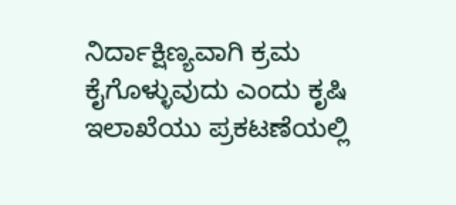ನಿರ್ದಾಕ್ಷಿಣ್ಯವಾಗಿ ಕ್ರಮ ಕೈಗೊಳ್ಳುವುದು ಎಂದು ಕೃಷಿ ಇಲಾಖೆಯು ಪ್ರಕಟಣೆಯಲ್ಲಿ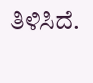ತಿಳಿಸಿದೆ.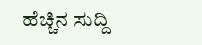ಹೆಚ್ಚಿನ ಸುದ್ದಿ